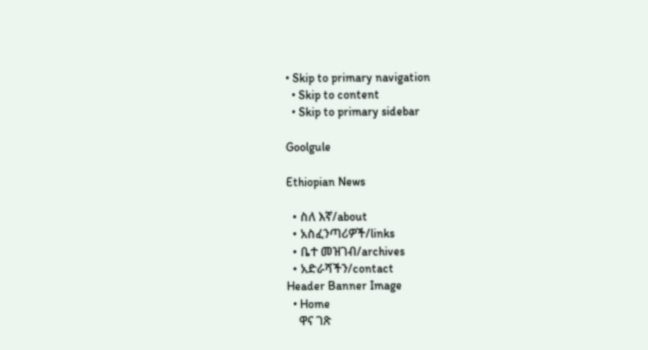• Skip to primary navigation
  • Skip to content
  • Skip to primary sidebar

Goolgule

Ethiopian News

  • ስለ እኛ/about
  • አስፈንጣሪዎች/links
  • ቤተ መዝገብ/archives
  • አድራሻችን/contact
Header Banner Image
  • Home
    ዋና ገጽ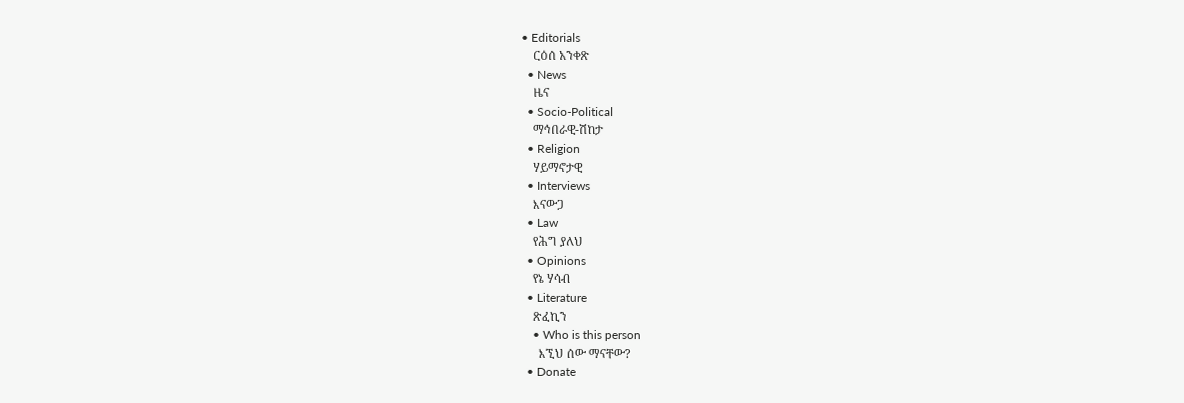• Editorials
    ርዕሰ አንቀጽ
  • News
    ዜና
  • Socio-Political
    ማኅበራዊ-ሽከታ
  • Religion
    ሃይማኖታዊ
  • Interviews
    እናውጋ
  • Law
    የሕግ ያለህ
  • Opinions
    የኔ ሃሳብ
  • Literature
    ጽፈኪን
    • Who is this person
      እኚህ ሰው ማናቸው?
  • Donate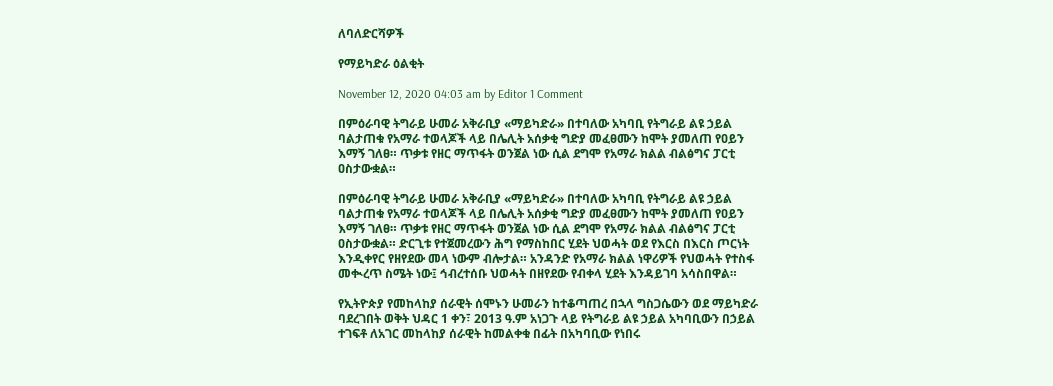ለባለድርሻዎች

የማይካድራ ዕልቂት

November 12, 2020 04:03 am by Editor 1 Comment

በምዕራባዊ ትግራይ ሁመራ አቅራቢያ «ማይካድራ» በተባለው አካባቢ የትግራይ ልዩ ኃይል ባልታጠቁ የአማራ ተወላጆች ላይ በሌሊት አሰቃቂ ግድያ መፈፀሙን ከሞት ያመለጠ የዐይን እማኝ ገለፀ። ጥቃቱ የዘር ማጥፋት ወንጀል ነው ሲል ደግሞ የአማራ ክልል ብልፅግና ፓርቲ ዐስታውቋል።

በምዕራባዊ ትግራይ ሁመራ አቅራቢያ «ማይካድራ» በተባለው አካባቢ የትግራይ ልዩ ኃይል ባልታጠቁ የአማራ ተወላጆች ላይ በሌሊት አሰቃቂ ግድያ መፈፀሙን ከሞት ያመለጠ የዐይን እማኝ ገለፀ። ጥቃቱ የዘር ማጥፋት ወንጀል ነው ሲል ደግሞ የአማራ ክልል ብልፅግና ፓርቲ ዐስታውቋል። ድርጊቱ የተጀመረውን ሕግ የማስከበር ሂደት ህወሓት ወደ የእርስ በእርስ ጦርነት እንዲቀየር የዘየደው መላ ነውም ብሎታል። አንዳንድ የአማራ ክልል ነዋሪዎች የህወሓት የተስፋ መቊረጥ ስሜት ነው፤ ኅብረተሰቡ ህወሓት በዘየደው የብቀላ ሂደት እንዳይገባ አሳስበዋል።

የኢትዮጵያ የመከላከያ ሰራዊት ሰሞኑን ሁመራን ከተቆጣጠረ በኋላ ግስጋሴውን ወደ ማይካድራ ባደረገበት ወቅት ህዳር 1 ቀን፣ 2013 ዓ.ም አነጋጉ ላይ የትግራይ ልዩ ኃይል አካባቢውን በኃይል ተገፍቶ ለአገር መከላከያ ሰራዊት ከመልቀቁ በፊት በአካባቢው የነበሩ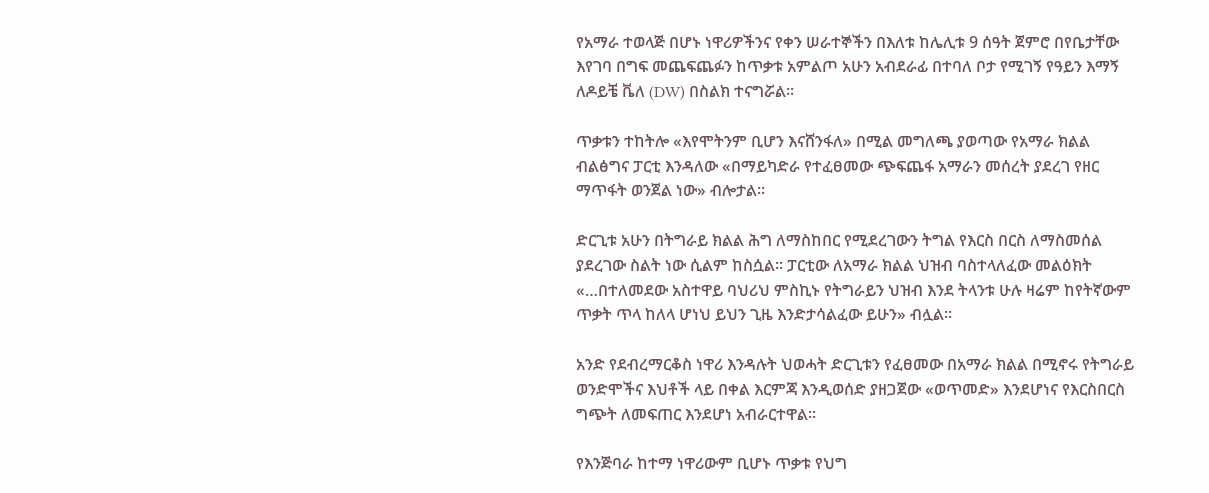የአማራ ተወላጅ በሆኑ ነዋሪዎችንና የቀን ሠራተኞችን በእለቱ ከሌሊቱ 9 ሰዓት ጀምሮ በየቤታቸው እየገባ በግፍ መጨፍጨፉን ከጥቃቱ አምልጦ አሁን አብደራፊ በተባለ ቦታ የሚገኝ የዓይን እማኝ ለዶይቼ ቬለ (DW) በስልክ ተናግሯል፡፡

ጥቃቱን ተከትሎ «እየሞትንም ቢሆን እናሸንፋለ» በሚል መግለጫ ያወጣው የአማራ ክልል ብልፅግና ፓርቲ እንዳለው «በማይካድራ የተፈፀመው ጭፍጨፋ አማራን መሰረት ያደረገ የዘር ማጥፋት ወንጀል ነው» ብሎታል፡፡

ድርጊቱ አሁን በትግራይ ክልል ሕግ ለማስከበር የሚደረገውን ትግል የእርስ በርስ ለማስመሰል ያደረገው ስልት ነው ሲልም ከስሷል፡፡ ፓርቲው ለአማራ ክልል ህዝብ ባስተላለፈው መልዕክት «…በተለመደው አስተዋይ ባህሪህ ምስኪኑ የትግራይን ህዝብ እንደ ትላንቱ ሁሉ ዛሬም ከየትኛውም ጥቃት ጥላ ከለላ ሆነህ ይህን ጊዜ እንድታሳልፈው ይሁን» ብሏል፡፡

አንድ የደብረማርቆስ ነዋሪ እንዳሉት ህወሓት ድርጊቱን የፈፀመው በአማራ ክልል በሚኖሩ የትግራይ ወንድሞችና እህቶች ላይ በቀል እርምጃ እንዲወሰድ ያዘጋጀው «ወጥመድ» እንደሆነና የእርስበርስ ግጭት ለመፍጠር እንደሆነ አብራርተዋል፡፡

የእንጅባራ ከተማ ነዋሪውም ቢሆኑ ጥቃቱ የህግ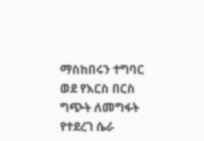ማስከበሩን ተግባር ወደ የእርስ በርስ ግጭት ለመግፋት የተደረገ ሴራ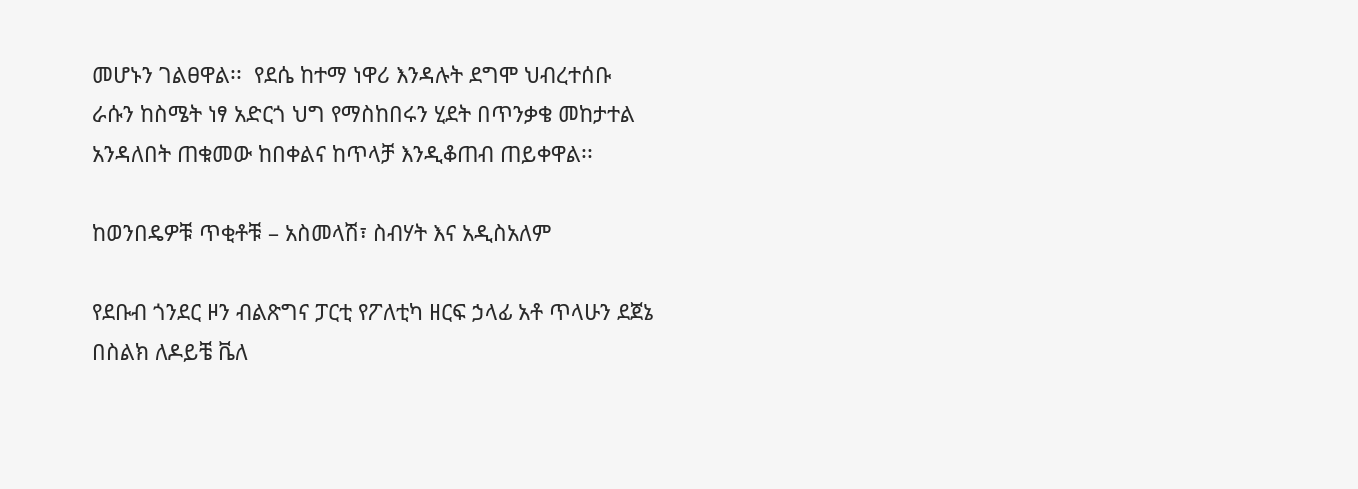መሆኑን ገልፀዋል፡፡  የደሴ ከተማ ነዋሪ እንዳሉት ደግሞ ህብረተሰቡ ራሱን ከስሜት ነፃ አድርጎ ህግ የማስከበሩን ሂደት በጥንቃቄ መከታተል አንዳለበት ጠቁመው ከበቀልና ከጥላቻ እንዲቆጠብ ጠይቀዋል፡፡

ከወንበዴዎቹ ጥቂቶቹ – አስመላሽ፣ ስብሃት እና አዲስአለም

የደቡብ ጎንደር ዞን ብልጽግና ፓርቲ የፖለቲካ ዘርፍ ኃላፊ አቶ ጥላሁን ደጀኔ በስልክ ለዶይቼ ቬለ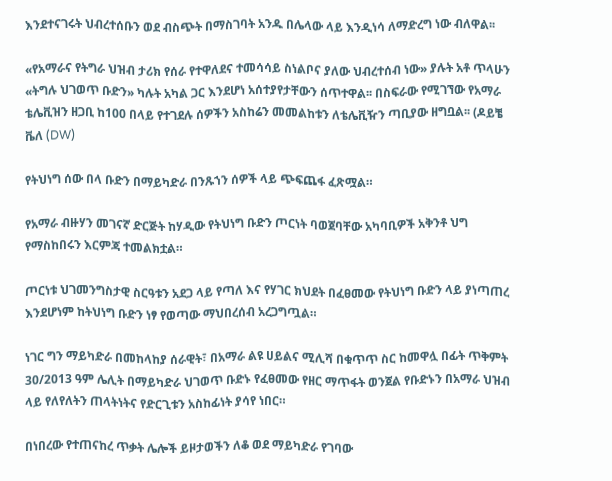እንደተናገሩት ህብረተሰቡን ወደ ብስጭት በማስገባት አንዱ በሌላው ላይ እንዲነሳ ለማድረግ ነው ብለዋል፡፡

«የአማራና የትግራ ህዝብ ታሪክ የሰራ የተዋለደና ተመሳሳይ ስነልቦና ያለው ህብረተሰብ ነው» ያሉት አቶ ጥላሁን «ትግሉ ህገወጥ ቡድን» ካሉት አካል ጋር እንደሆነ አሰተያየታቸውን ሰጥተዋል፡፡ በስፍራው የሚገኘው የአማራ ቴሌቪዝን ዘጋቢ ከ100 በላይ የተገደሉ ሰዎችን አስከሬን መመልከቱን ለቴሌቪዥን ጣቢያው ዘግቧል፡፡ (ዶይቼ ቬለ (DW)

የትህነግ ሰው በላ ቡድን በማይካድራ በንጹኀን ሰዎች ላይ ጭፍጨፋ ፈጽሟል።

የአማራ ብዙሃን መገናኛ ድርጅት ከሃዲው የትህነግ ቡድን ጦርነት ባወጀባቸው አካባቢዎች አቅንቶ ህግ የማስከበሩን እርምጃ ተመልክቷል።

ጦርነቱ ህገመንግስታዊ ስርዓቱን አደጋ ላይ የጣለ እና የሃገር ክህደት በፈፀመው የትህነግ ቡድን ላይ ያነጣጠረ እንደሆነም ከትህነግ ቡድን ነፃ የወጣው ማህበረሰብ አረጋግጧል።

ነገር ግን ማይካድራ በመከላከያ ሰራዊት፣ በአማራ ልዩ ሀይልና ሚሊሻ በቁጥጥ ስር ከመዋሏ በፊት ጥቅምት 30/2013 ዓም ሌሊት በማይካድራ ህገወጥ ቡድኑ የፈፀመው የዘር ማጥፋት ወንጀል የቡድኑን በአማራ ህዝብ ላይ የለየለትን ጠላትነትና የድርጊቱን አስከፊነት ያሳየ ነበር።

በነበረው የተጠናከረ ጥቃት ሌሎች ይዞታወችን ለቆ ወደ ማይካድራ የገባው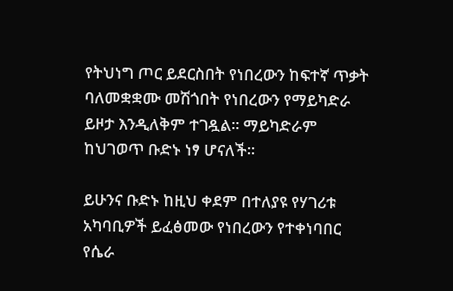የትህነግ ጦር ይደርስበት የነበረውን ከፍተኛ ጥቃት ባለመቋቋሙ መሽጎበት የነበረውን የማይካድራ ይዞታ እንዲለቅም ተገዷል። ማይካድራም ከህገወጥ ቡድኑ ነፃ ሆናለች።

ይሁንና ቡድኑ ከዚህ ቀደም በተለያዩ የሃገሪቱ አካባቢዎች ይፈፅመው የነበረውን የተቀነባበር የሴራ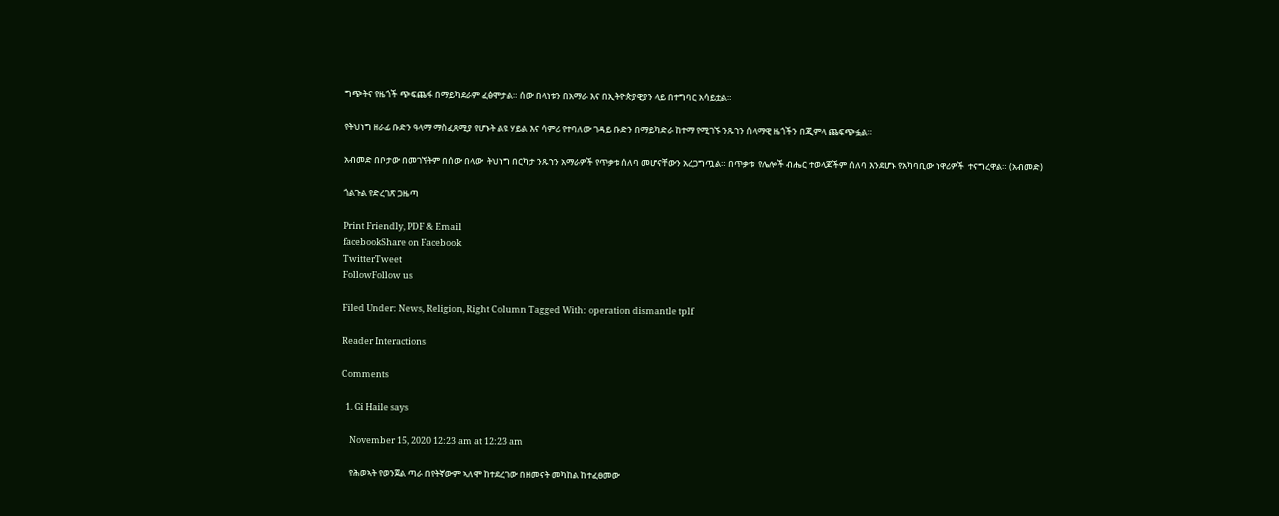ግጭትና የዜጎች ጭፍጨፋ በማይካደራም ፈፅሞታል። ሰው በላነቱን በአማራ እና በኢትዮጵያዊያን ላይ በተግባር አሳይቷል።

የትህነግ ዘራፊ ቡድን ዓላማ ማስፈጸሚያ የሆኑት ልዩ ሃይል እና ሳምሪ የተባለው ገዳይ ቡድን በማይካድራ ከተማ የሚገኙ ንጹኀን ሰላማዊ ዜጎችን በጂምላ ጨፍጭፏል።

አብመድ በቦታው በመገኘትም በሰው በላው  ትህነግ በርካታ ንጹኀን አማራዎች የጥቃቱ ሰለባ መሆናቸውን አረጋግጧል። በጥቃቱ  የሌሎች ብሔር ተወላጆችም ሰለባ እንደሆኑ የአካባቢው ነዋሪዎች  ተናግረዋል። (አብመድ)

ጎልጉል የድረገጽ ጋዜጣ

Print Friendly, PDF & Email
facebookShare on Facebook
TwitterTweet
FollowFollow us

Filed Under: News, Religion, Right Column Tagged With: operation dismantle tplf

Reader Interactions

Comments

  1. Gi Haile says

    November 15, 2020 12:23 am at 12:23 am

    የሕወኣት የወንጀል ጣራ በየትኛውም ኣለሞ ከተደረገው በዘመናት መካከል ከተፈፀመው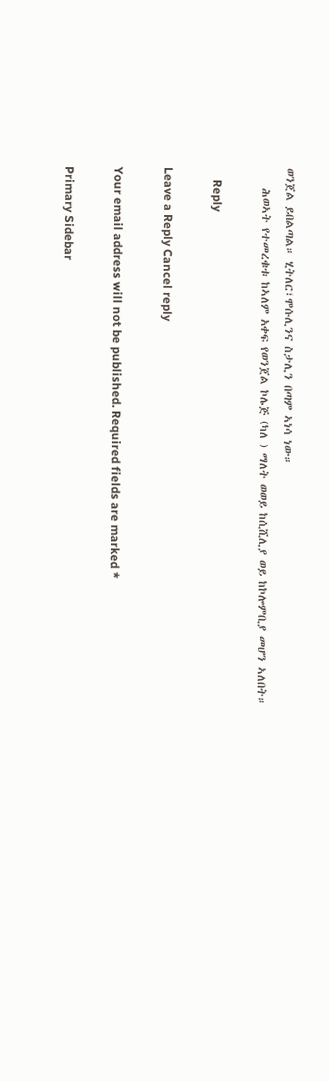ወንጀል ይበልጣል። ሂትለር፣ሞሱሊንና ስታሊን በጣም ኣነሳ ነው።
    ሕወኣት የተመረቁቱ ከኣለም አቀፍ የወንጀል ኮሌጅ (ካለ ) ማለት ወወይ ከሲሺሊያ ወይ ከኮሎምቢያ መሆን ኣለበት።

    Reply

Leave a Reply Cancel reply

Your email address will not be published. Required fields are marked *

Primary Sidebar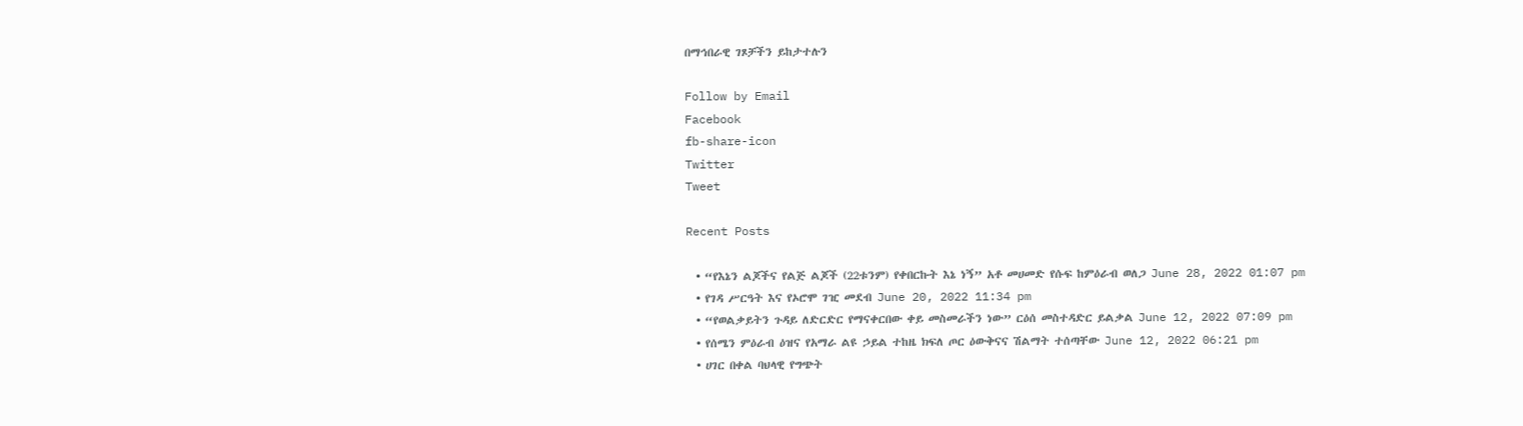በማኅበራዊ ገጾቻችን ይከታተሉን

Follow by Email
Facebook
fb-share-icon
Twitter
Tweet

Recent Posts

  • “የእኔን ልጆችና የልጅ ልጆች (22ቱንም) የቀበርኩት እኔ ነኝ” አቶ መሀመድ የሱፍ ከምዕራብ ወለጋ June 28, 2022 01:07 pm
  • የገዳ ሥርዓት እና የኦሮሞ ገዢ መደብ June 20, 2022 11:34 pm
  • “የወልቃይትን ጉዳይ ለድርድር የማናቀርበው ቀይ መስመራችን ነው” ርዕሰ መስተዳድር ይልቃል June 12, 2022 07:09 pm
  • የሰሜን ምዕራብ ዕዝና የአማራ ልዩ ኃይል ተከዜ ክፍለ ጦር ዕውቅናና ሽልማት ተሰጣቸው June 12, 2022 06:21 pm
  • ሀገር በቀል ባህላዊ የግጭት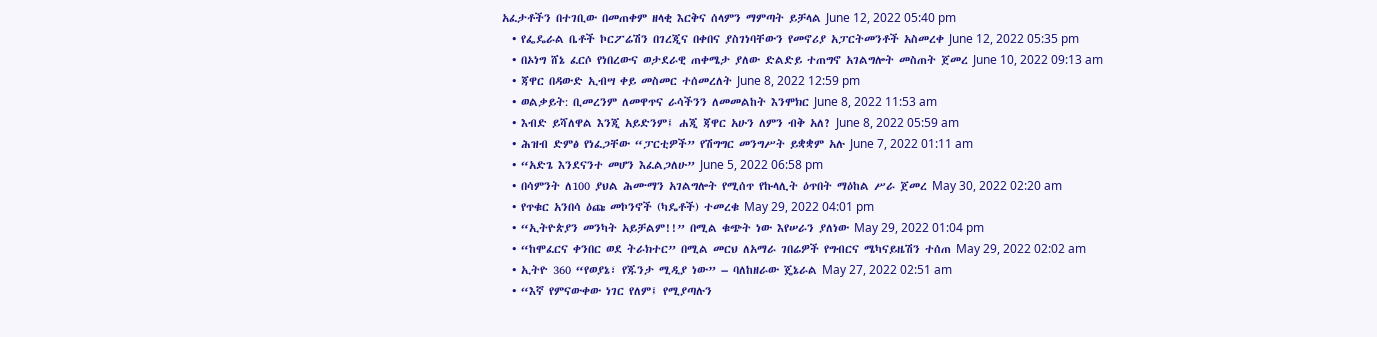አፈታቶችን በተገቢው በመጠቀም ዘላቂ እርቅና ሰላምን ማምጣት ይቻላል June 12, 2022 05:40 pm
  • የፌዴራል ቤቶች ኮርፖሬሽን በገረጂና በቀበና ያስገነባቸውን የመኖሪያ አፓርትመንቶች አስመረቀ June 12, 2022 05:35 pm
  • በኦነግ ሸኔ ፈርሶ የነበረውና ወታደራዊ ጠቀሜታ ያለው ድልድይ ተጠግኖ አገልግሎት መስጠት ጀመረ June 10, 2022 09:13 am
  • ጃዋር በዳውድ ኢብሣ ቀይ መስመር ተሰመረለት June 8, 2022 12:59 pm
  • ወልቃይት: ቢመረንም ለመዋጥና ራሳችንን ለመመልከት እንሞክር June 8, 2022 11:53 am
  • እብድ ይሻለዋል እንጂ አይድንም፤ ሐጂ ጃዋር አሁን ለምን ብቅ አለ? June 8, 2022 05:59 am
  • ሕዝብ ድምፅ የነፈጋቸው “ፓርቲዎች” የሽግግር መንግሥት ይቋቋም አሉ June 7, 2022 01:11 am
  • “አድጌ እንደናንተ መሆን እፈልጋለሁ” June 5, 2022 06:58 pm
  • በሳምንት ለ100 ያህል ሕሙማን አገልግሎት የሚሰጥ የኩላሊት ዕጥበት ማዕከል ሥራ ጀመረ May 30, 2022 02:20 am
  • የጥቁር አንበሳ ዕጩ መኮንኖች (ካዴቶች) ተመረቁ May 29, 2022 04:01 pm
  • “ኢትዮጵያን መንካት አይቻልም!!” በሚል ቁጭት ነው እየሠራን ያለነው May 29, 2022 01:04 pm
  • “ከሞፈርና ቀንበር ወደ ትራክተር” በሚል መርህ ለአማራ ገበሬዎች የግብርና ሜካናይዜሽን ተሰጠ May 29, 2022 02:02 am
  • ኢትዮ 360 “የወያኔ፣ የጁንታ ሚዲያ ነው” – ባለከዘራው ጄኔራል May 27, 2022 02:51 am
  • “እኛ የምናውቀው ነገር የለም፤ የሚያጣሉን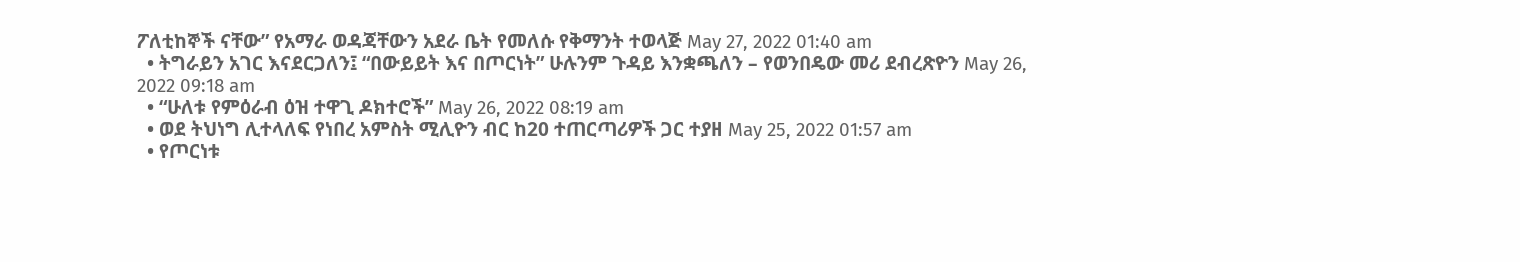ፖለቲከኞች ናቸው” የአማራ ወዳጃቸውን አደራ ቤት የመለሱ የቅማንት ተወላጅ May 27, 2022 01:40 am
  • ትግራይን አገር እናደርጋለን፤ “በውይይት እና በጦርነት” ሁሉንም ጉዳይ እንቋጫለን – የወንበዴው መሪ ደብረጽዮን May 26, 2022 09:18 am
  • “ሁለቱ የምዕራብ ዕዝ ተዋጊ ዶክተሮች” May 26, 2022 08:19 am
  • ወደ ትህነግ ሊተላለፍ የነበረ አምስት ሚሊዮን ብር ከ20 ተጠርጣሪዎች ጋር ተያዘ May 25, 2022 01:57 am
  • የጦርነቱ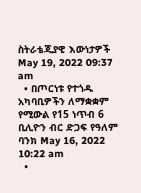ስትራቴጂያዊ እውነታዎች May 19, 2022 09:37 am
  • በጦርነቱ የተጎዱ አካባቢዎችን ለማቋቋም የሚውል የ15 ነጥብ 6 ቢሊዮን ብር ድጋፍ የዓለም ባንክ May 16, 2022 10:22 am
  •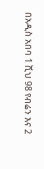በአዲስ አበባ 1 ሺህ 98 የብሬን እና 2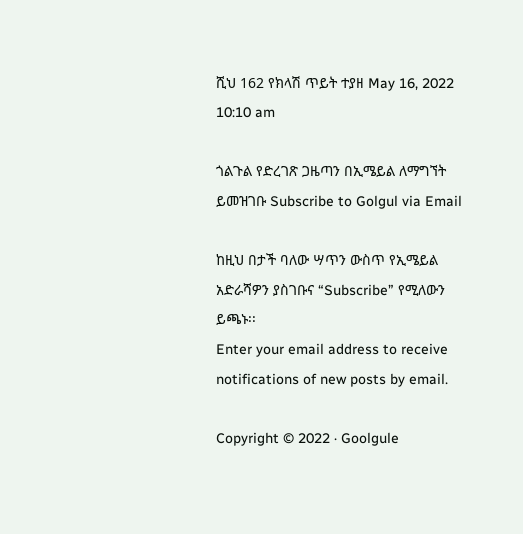ሺህ 162 የክላሽ ጥይት ተያዘ May 16, 2022 10:10 am

ጎልጉል የድረገጽ ጋዜጣን በኢሜይል ለማግኘት ይመዝገቡ Subscribe to Golgul via Email

ከዚህ በታች ባለው ሣጥን ውስጥ የኢሜይል አድራሻዎን ያስገቡና “Subscribe” የሚለውን ይጫኑ፡፡
Enter your email address to receive notifications of new posts by email.

Copyright © 2022 · Goolgule